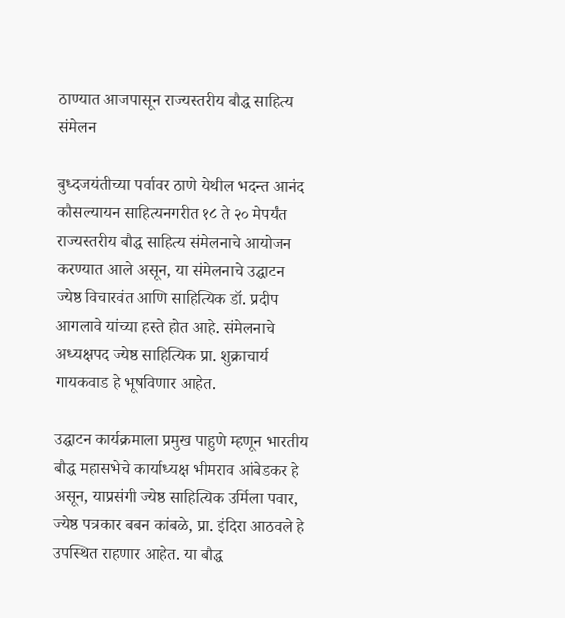ठाण्यात आजपासून राज्यस्तरीय बौद्ध साहित्य संमेलन

बुध्दजयंतीच्या पर्वावर ठाणे येथील भदन्त आनंद कौसल्यायन साहित्यनगरीत १८ ते २० मेपर्यंत राज्यस्तरीय बौद्ध साहित्य संमेलनाचे आयोजन करण्यात आले असून, या संमेलनाचे उद्घाटन ज्येष्ठ विचारवंत आणि साहित्यिक डॉ. प्रदीप आगलावे यांच्या हस्ते होत आहे. संमेलनाचे अध्यक्षपद ज्येष्ठ साहित्यिक प्रा. शुक्राचार्य गायकवाड हे भूषविणार आहेत.

उद्घाटन कार्यक्रमाला प्रमुख पाहुणे म्हणून भारतीय बौद्ध महासभेचे कार्याध्यक्ष भीमराव आंबेडकर हे असून, याप्रसंगी ज्येष्ठ साहित्यिक उर्मिला पवार, ज्येष्ठ पत्रकार बबन कांबळे, प्रा. इंदिरा आठवले हे उपस्थित राहणार आहेत. या बौद्ध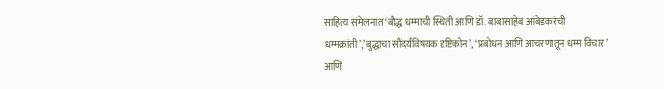साहित्य संमेलनात ‘बौद्ध धम्माची स्थिती आणि डॉ. बाबासाहेब आंबेडकरंची धम्मक्रांती’,’बुद्धाचा सौंदर्यविषयक दृष्टिकोन’, ‘प्रबोधन आणि आचरणातून धम्म विचार’ आणि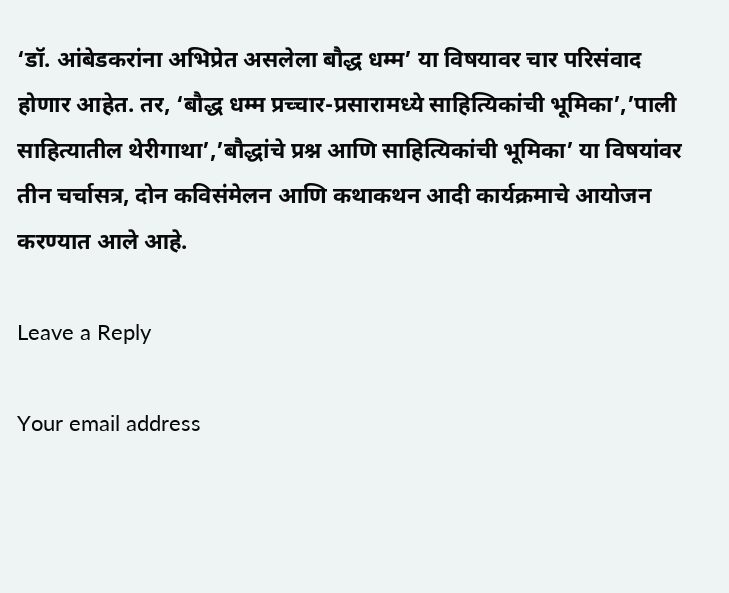‘डॉ. आंबेडकरांना अभिप्रेत असलेला बौद्ध धम्म’ या विषयावर चार परिसंवाद होणार आहेत. तर, ‘बौद्ध धम्म प्रच्चार-प्रसारामध्ये साहित्यिकांची भूमिका’,’पाली साहित्यातील थेरीगाथा’,’बौद्धांचे प्रश्न आणि साहित्यिकांची भूमिका’ या विषयांवर तीन चर्चासत्र, दोन कविसंमेलन आणि कथाकथन आदी कार्यक्रमाचे आयोजन करण्यात आले आहे.

Leave a Reply

Your email address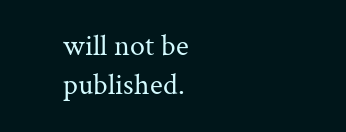will not be published.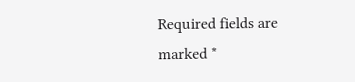Required fields are marked *